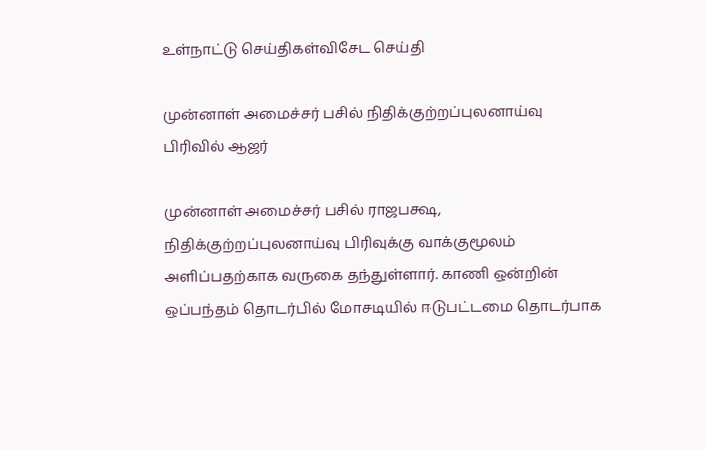உள்நாட்டு செய்திகள்விசேட செய்தி

முன்னாள் அமைச்சர் பசில் நிதிக்குற்றப்புலனாய்வு பிரிவில் ஆஜர்

முன்னாள் அமைச்சர் பசில் ராஜபக்ஷ, நிதிக்குற்றப்புலனாய்வு பிரிவுக்கு வாக்குமூலம் அளிப்பதற்காக வருகை தந்துள்ளார். காணி ஒன்றின் ஒப்பந்தம் தொடர்பில் மோசடியில் ஈடுபட்டமை தொடர்பாக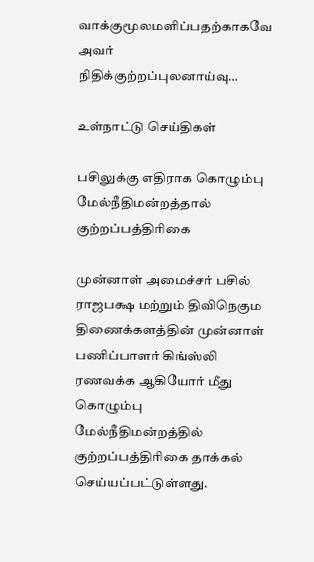வாக்குமூலமளிப்பதற்காகவே அவர் நிதிக்குற்றப்புலனாய்வு…

உள்நாட்டு செய்திகள்

பசிலுக்கு எதிராக கொழும்பு மேல்நீதிமன்றத்தால் குற்றப்பத்திரிகை

முன்னாள் அமைச்சர் பசில் ராஜபக்ஷ மற்றும் திவிநெகும திணைக்களத்தின் முன்னாள் பணிப்பாளர் கிங்ஸ்லி ரணவக்க ஆகியோர் மீது கொழும்பு மேல்நீதிமன்றத்தில் குற்றப்பத்திரிகை தாக்கல் செய்யப்பட்டுள்ளது.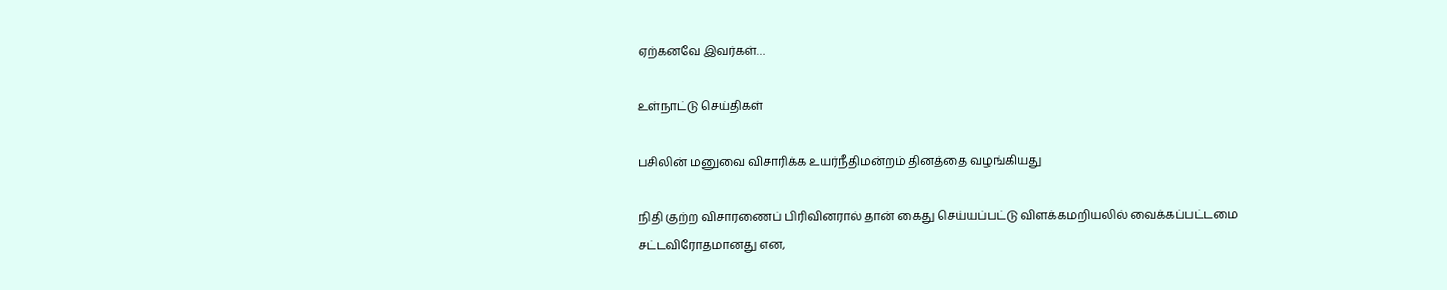ஏற்கனவே இவர்கள்…

உள்நாட்டு செய்திகள்

பசிலின் மனுவை விசாரிக்க உயர்நீதிமன்றம் தினத்தை வழங்கியது

நிதி குற்ற விசாரணைப் பிரிவினரால் தான் கைது செய்யப்பட்டு விளக்கமறியலில் வைக்கப்பட்டமை சட்டவிரோதமானது என,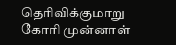தெரிவிக்குமாறு கோரி முன்னாள்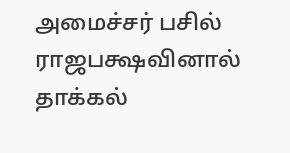அமைச்சர் பசில் ராஜபக்ஷவினால் தாக்கல்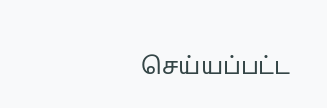செய்யப்பட்ட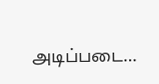அடிப்படை…